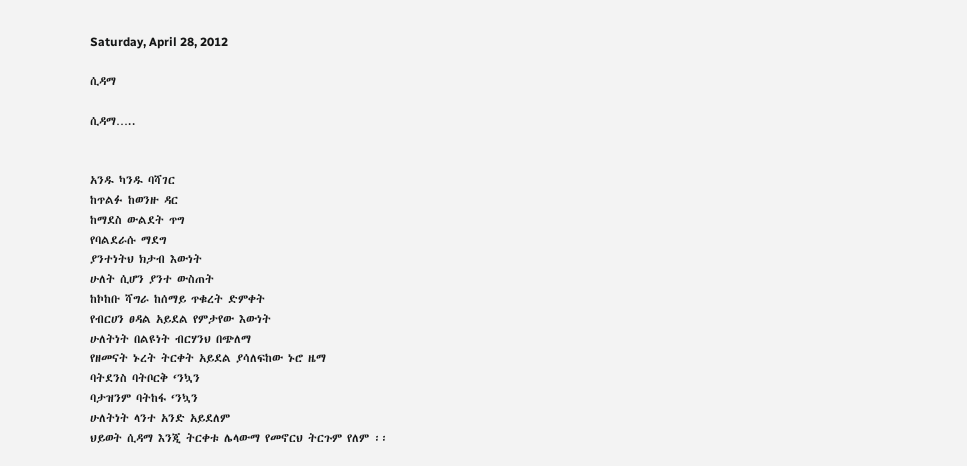Saturday, April 28, 2012

ሲዳማ

ሲዳማ…..


አንዱ ካንዱ ባሻገር
ከጥልፉ ከወንዙ ዳር
ከማደስ ውልደት ጥግ
የባልደራሱ ማደግ
ያንተነትህ ክታብ እውነት
ሁለት ሲሆን ያንተ ውስጠት
ከኮከቡ ሻግራ ከሰማይ ጥቁረት ድምቀት
የብርሀን ፀዳል አይደል የምታየው እውነት
ሁለትነት በልዩነት ብርሃንህ በጭለማ
የዘመናት ኑረት ትርቀት አይደል ያሳለፍከው ኑሮ ዜማ
ባትደንስ ባትቦርቅ ‘ንኳን
ባታዝንም ባትከፋ ‘ንኳን
ሁለትነት ላንተ አንድ አይደለም
ህይወት ሲዳማ እንጂ ትርቀቱ ሌላውማ የመኖርህ ትርጉም የለም ፡፡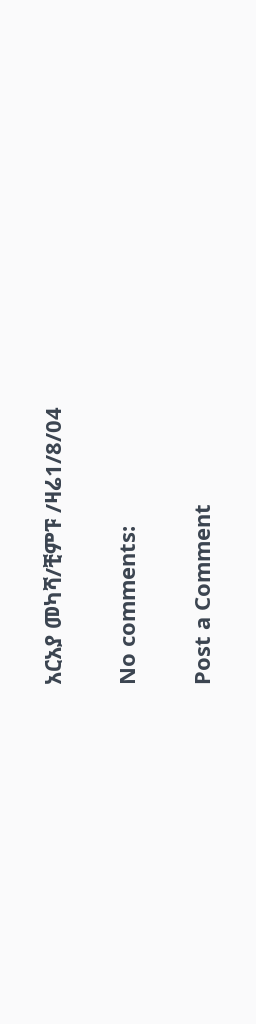አርአያ መካሻ/ቺምፑ /ዛሬ1/8/04

No comments:

Post a Comment